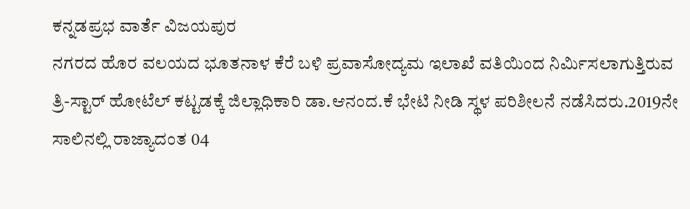ಕನ್ನಡಪ್ರಭ ವಾರ್ತೆ ವಿಜಯಪುರ
ನಗರದ ಹೊರ ವಲಯದ ಭೂತನಾಳ ಕೆರೆ ಬಳಿ ಪ್ರವಾಸೋದ್ಯಮ ಇಲಾಖೆ ವತಿಯಿಂದ ನಿರ್ಮಿಸಲಾಗುತ್ತಿರುವ ತ್ರಿ-ಸ್ಟಾರ್ ಹೋಟೆಲ್ ಕಟ್ಟಡಕ್ಕೆ ಜಿಲ್ಲಾಧಿಕಾರಿ ಡಾ.ಆನಂದ.ಕೆ ಭೇಟಿ ನೀಡಿ ಸ್ಥಳ ಪರಿಶೀಲನೆ ನಡೆಸಿದರು.2019ನೇ ಸಾಲಿನಲ್ಲಿ ರಾಜ್ಯಾದಂತ 04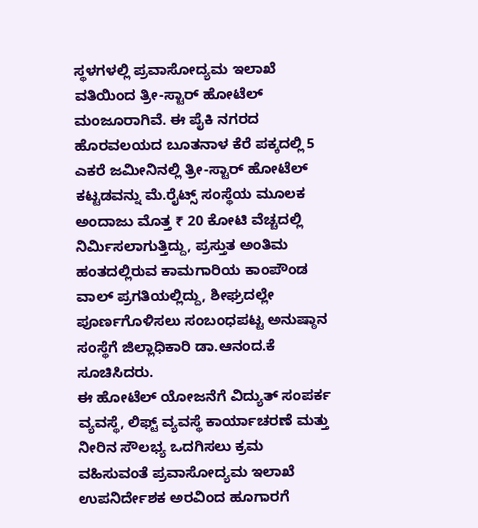ಸ್ಥಳಗಳಲ್ಲಿ ಪ್ರವಾಸೋದ್ಯಮ ಇಲಾಖೆ ವತಿಯಿಂದ ತ್ರೀ-ಸ್ಟಾರ್ ಹೋಟೆಲ್ ಮಂಜೂರಾಗಿವೆ. ಈ ಪೈಕಿ ನಗರದ ಹೊರವಲಯದ ಬೂತನಾಳ ಕೆರೆ ಪಕ್ಕದಲ್ಲಿ 5 ಎಕರೆ ಜಮೀನಿನಲ್ಲಿ ತ್ರೀ-ಸ್ಟಾರ್ ಹೋಟೆಲ್ ಕಟ್ಟಡವನ್ನು ಮೆ.ರೈಟ್ಸ್ ಸಂಸ್ಥೆಯ ಮೂಲಕ ಅಂದಾಜು ಮೊತ್ತ ₹ 20 ಕೋಟಿ ವೆಚ್ಚದಲ್ಲಿ ನಿರ್ಮಿಸಲಾಗುತ್ತಿದ್ದು, ಪ್ರಸ್ತುತ ಅಂತಿಮ ಹಂತದಲ್ಲಿರುವ ಕಾಮಗಾರಿಯ ಕಾಂಪೌಂಡ ವಾಲ್ ಪ್ರಗತಿಯಲ್ಲಿದ್ದು, ಶೀಘ್ರದಲ್ಲೇ ಪೂರ್ಣಗೊಳಿಸಲು ಸಂಬಂಧಪಟ್ಟ ಅನುಷ್ಠಾನ ಸಂಸ್ಥೆಗೆ ಜಿಲ್ಲಾಧಿಕಾರಿ ಡಾ.ಆನಂದ.ಕೆ ಸೂಚಿಸಿದರು.
ಈ ಹೋಟೆಲ್ ಯೋಜನೆಗೆ ವಿದ್ಯುತ್ ಸಂಪರ್ಕ ವ್ಯವಸ್ಥೆ, ಲಿಫ್ಟ್ ವ್ಯವಸ್ಥೆ ಕಾರ್ಯಾಚರಣೆ ಮತ್ತು ನೀರಿನ ಸೌಲಭ್ಯ ಒದಗಿಸಲು ಕ್ರಮ ವಹಿಸುವಂತೆ ಪ್ರವಾಸೋದ್ಯಮ ಇಲಾಖೆ ಉಪನಿರ್ದೇಶಕ ಅರವಿಂದ ಹೂಗಾರಗೆ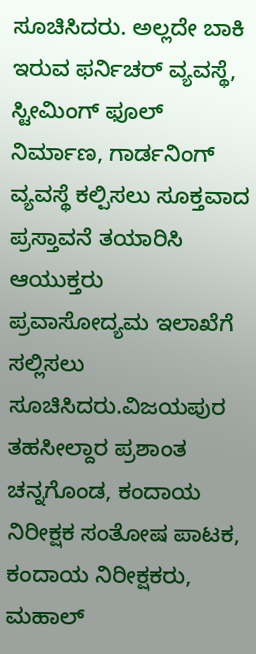ಸೂಚಿಸಿದರು. ಅಲ್ಲದೇ ಬಾಕಿ ಇರುವ ಫರ್ನಿಚರ್ ವ್ಯವಸ್ಥೆ, ಸ್ಟೀಮಿಂಗ್ ಫೂಲ್ ನಿರ್ಮಾಣ, ಗಾರ್ಡನಿಂಗ್ ವ್ಯವಸ್ಥೆ ಕಲ್ಪಿಸಲು ಸೂಕ್ತವಾದ ಪ್ರಸ್ತಾವನೆ ತಯಾರಿಸಿ ಆಯುಕ್ತರು ಪ್ರವಾಸೋದ್ಯಮ ಇಲಾಖೆಗೆ ಸಲ್ಲಿಸಲು ಸೂಚಿಸಿದರು.ವಿಜಯಪುರ ತಹಸೀಲ್ದಾರ ಪ್ರಶಾಂತ ಚನ್ನಗೊಂಡ, ಕಂದಾಯ ನಿರೀಕ್ಷಕ ಸಂತೋಷ ಪಾಟಕ, ಕಂದಾಯ ನಿರೀಕ್ಷಕರು, ಮಹಾಲ್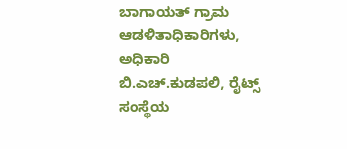ಬಾಗಾಯತ್ ಗ್ರಾಮ ಆಡಳಿತಾಧಿಕಾರಿಗಳು, ಅಧಿಕಾರಿ ಬಿ.ಎಚ್.ಕುಡಪಲಿ, ರೈಟ್ಸ್ ಸಂಸ್ಥೆಯ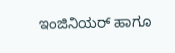ಇಂಜಿನಿಯರ್ ಹಾಗೂ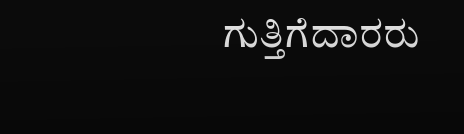ಗುತ್ತಿಗೆದಾರರು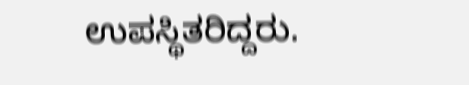ಉಪಸ್ಥಿತರಿದ್ದರು.